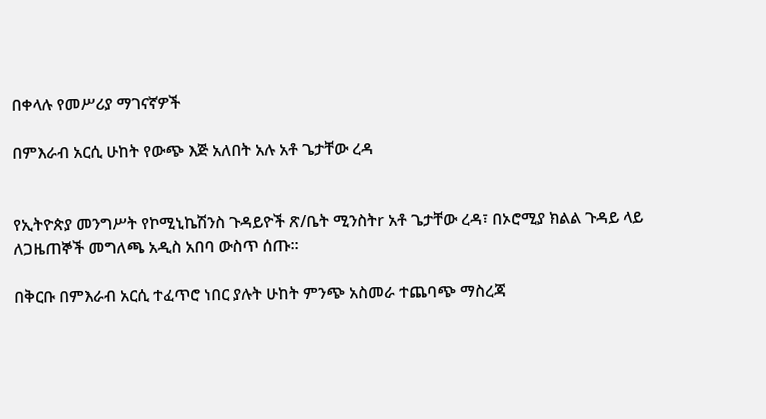በቀላሉ የመሥሪያ ማገናኛዎች

በምእራብ አርሲ ሁከት የውጭ እጅ አለበት አሉ አቶ ጌታቸው ረዳ


የኢትዮጵያ መንግሥት የኮሚኒኬሽንስ ጉዳይዮች ጽ/ቤት ሚንስትr አቶ ጌታቸው ረዳ፣ በኦሮሚያ ክልል ጉዳይ ላይ ለጋዜጠኞች መግለጫ አዲስ አበባ ውስጥ ሰጡ።

በቅርቡ በምእራብ አርሲ ተፈጥሮ ነበር ያሉት ሁከት ምንጭ አስመራ ተጨባጭ ማስረጃ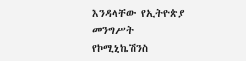እንዳላቸው የኢትዮጵያ መንግሥት የኮሚኒኬሽንስ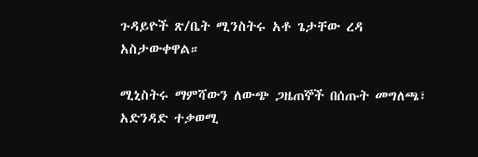ጉዳይዮች ጽ/ቤት ሚንስትሩ አቶ ጌታቸው ረዳ አስታውቀዋል።

ሚኒስትሩ ማምሻውን ለውጭ ጋዜጠኞች በሰጡት መግለጫ፣ አድንዳድ ተቃወሚ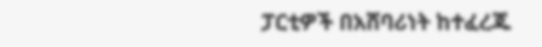ፓርቲዎች በአሸባሪነት ከተፈረጁ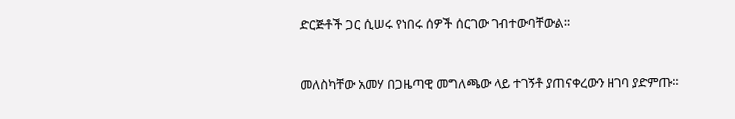ድርጅቶች ጋር ሲሠሩ የነበሩ ሰዎች ሰርገው ገብተውባቸውል።


መለስካቸው አመሃ በጋዜጣዊ መግለጫው ላይ ተገኝቶ ያጠናቀረውን ዘገባ ያድምጡ።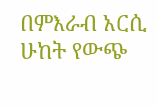በምእራብ አርሲ ሁከት የውጭ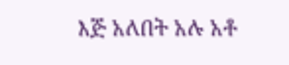እጅ አለበት አሉ አቶ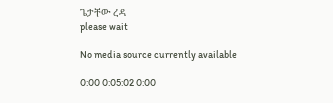ጌታቸው ረዳ
please wait

No media source currently available

0:00 0:05:02 0:00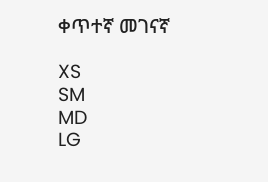ቀጥተኛ መገናኛ

XS
SM
MD
LG